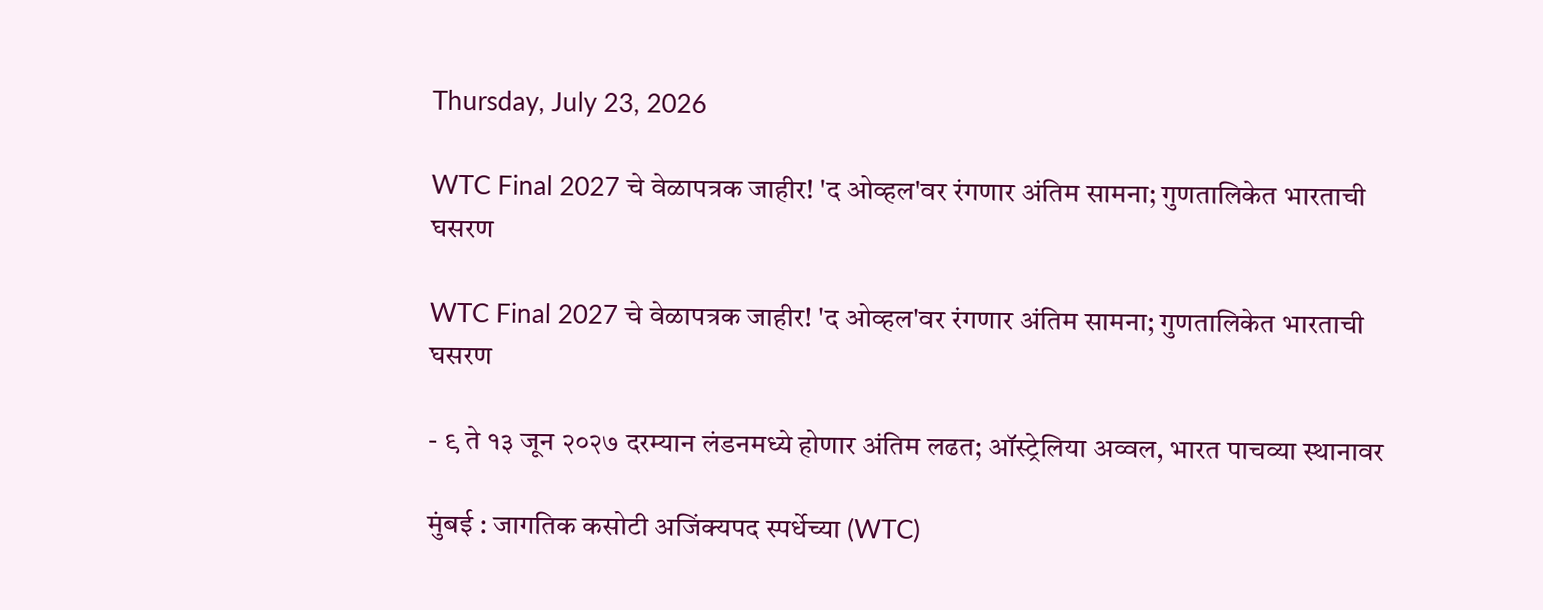Thursday, July 23, 2026

WTC Final 2027 चे वेळापत्रक जाहीर! 'द ओव्हल'वर रंगणार अंतिम सामना; गुणतालिकेत भारताची घसरण

WTC Final 2027 चे वेळापत्रक जाहीर! 'द ओव्हल'वर रंगणार अंतिम सामना; गुणतालिकेत भारताची घसरण

- ९ ते १३ जून २०२७ दरम्यान लंडनमध्ये होणार अंतिम लढत; ऑस्ट्रेलिया अव्वल, भारत पाचव्या स्थानावर

मुंबई : जागतिक कसोटी अजिंक्यपद स्पर्धेच्या (WTC)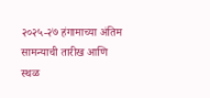२०२५-२७ हंगामाच्या अंतिम सामन्याची तारीख आणि स्थळ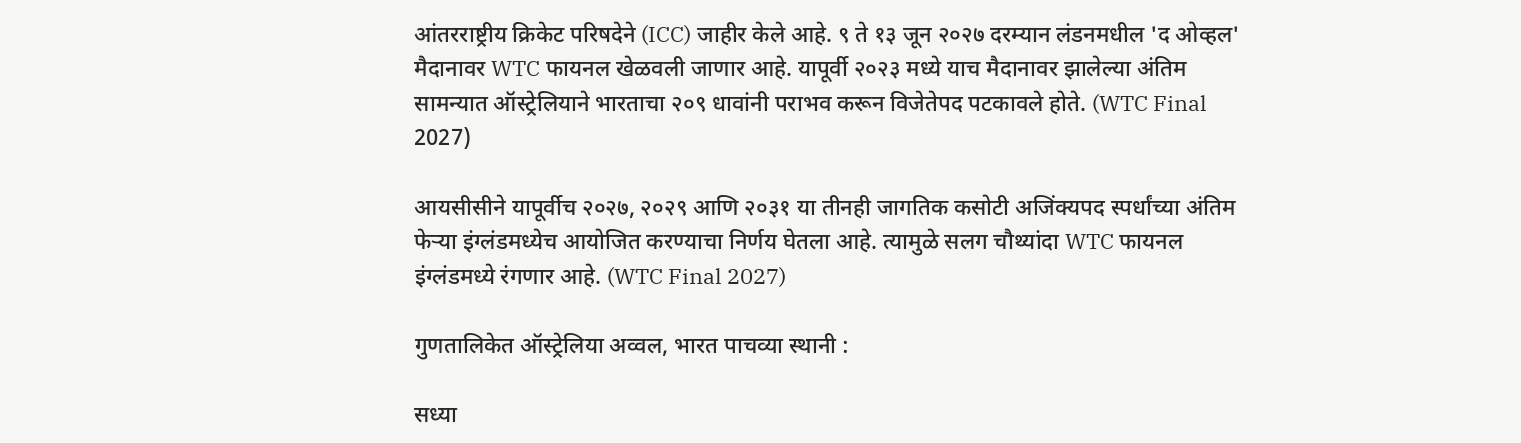आंतरराष्ट्रीय क्रिकेट परिषदेने (ICC) जाहीर केले आहे. ९ ते १३ जून २०२७ दरम्यान लंडनमधील 'द ओव्हल' मैदानावर WTC फायनल खेळवली जाणार आहे. यापूर्वी २०२३ मध्ये याच मैदानावर झालेल्या अंतिम सामन्यात ऑस्ट्रेलियाने भारताचा २०९ धावांनी पराभव करून विजेतेपद पटकावले होते. (WTC Final 2027)

आयसीसीने यापूर्वीच २०२७, २०२९ आणि २०३१ या तीनही जागतिक कसोटी अजिंक्यपद स्पर्धांच्या अंतिम फेऱ्या इंग्लंडमध्येच आयोजित करण्याचा निर्णय घेतला आहे. त्यामुळे सलग चौथ्यांदा WTC फायनल इंग्लंडमध्ये रंगणार आहे. (WTC Final 2027)

गुणतालिकेत ऑस्ट्रेलिया अव्वल, भारत पाचव्या स्थानी :

सध्या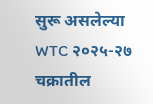सुरू असलेल्या WTC २०२५-२७ चक्रातील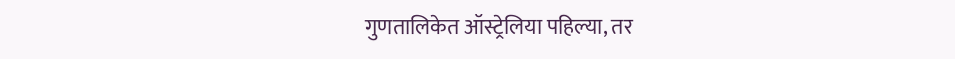गुणतालिकेत ऑस्ट्रेलिया पहिल्या, तर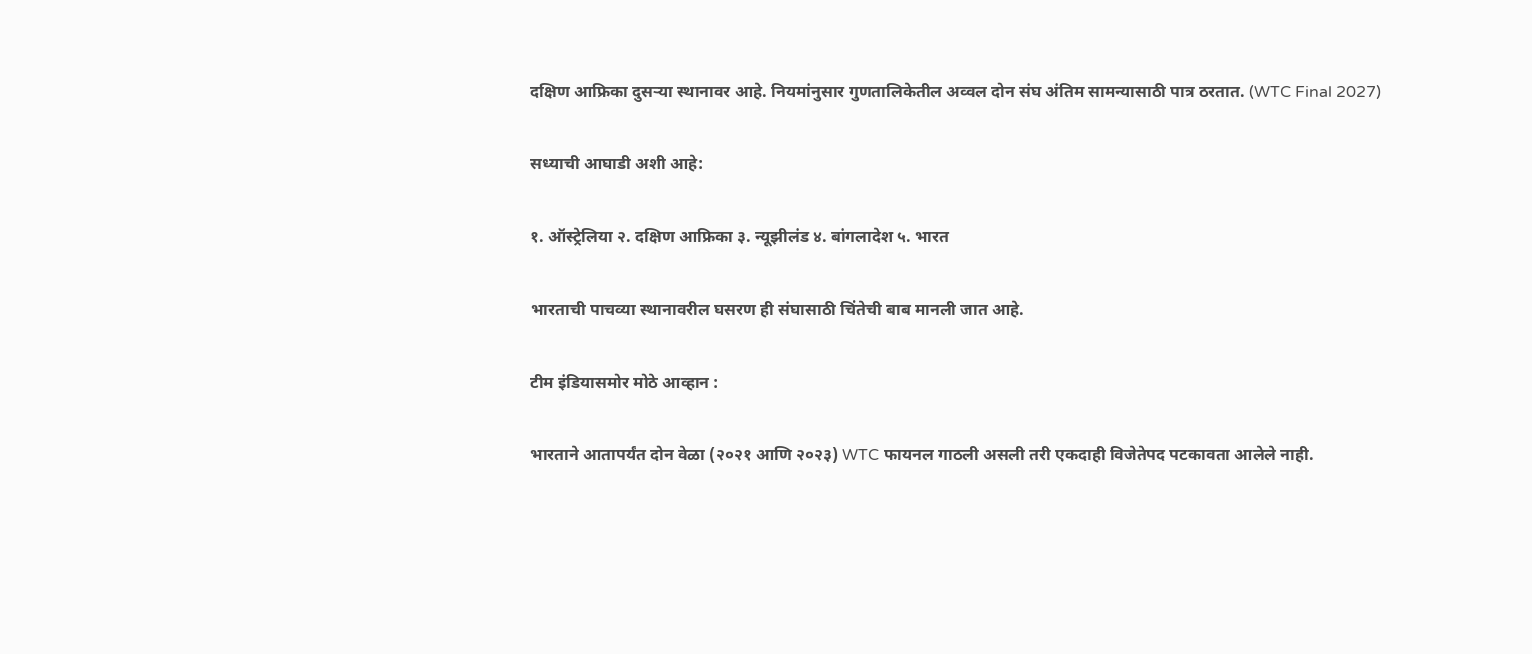दक्षिण आफ्रिका दुसऱ्या स्थानावर आहे. नियमांनुसार गुणतालिकेतील अव्वल दोन संघ अंतिम सामन्यासाठी पात्र ठरतात. (WTC Final 2027)

सध्याची आघाडी अशी आहे:

१. ऑस्ट्रेलिया २. दक्षिण आफ्रिका ३. न्यूझीलंड ४. बांगलादेश ५. भारत

भारताची पाचव्या स्थानावरील घसरण ही संघासाठी चिंतेची बाब मानली जात आहे.

टीम इंडियासमोर मोठे आव्हान :

भारताने आतापर्यंत दोन वेळा (२०२१ आणि २०२३) WTC फायनल गाठली असली तरी एकदाही विजेतेपद पटकावता आलेले नाही.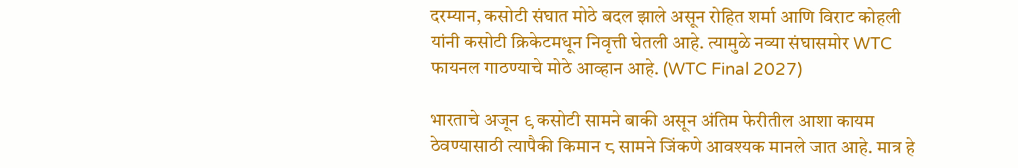दरम्यान, कसोटी संघात मोठे बदल झाले असून रोहित शर्मा आणि विराट कोहली यांनी कसोटी क्रिकेटमधून निवृत्ती घेतली आहे. त्यामुळे नव्या संघासमोर WTC फायनल गाठण्याचे मोठे आव्हान आहे. (WTC Final 2027)

भारताचे अजून ९ कसोटी सामने बाकी असून अंतिम फेरीतील आशा कायम ठेवण्यासाठी त्यापैकी किमान ८ सामने जिंकणे आवश्यक मानले जात आहे. मात्र हे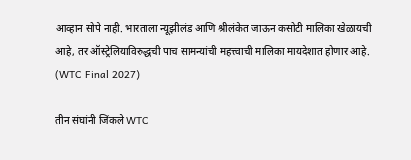आव्हान सोपे नाही. भारताला न्यूझीलंड आणि श्रीलंकेत जाऊन कसोटी मालिका खेळायची आहे, तर ऑस्ट्रेलियाविरुद्धची पाच सामन्यांची महत्त्वाची मालिका मायदेशात होणार आहे. (WTC Final 2027)

तीन संघांनी जिंकले WTC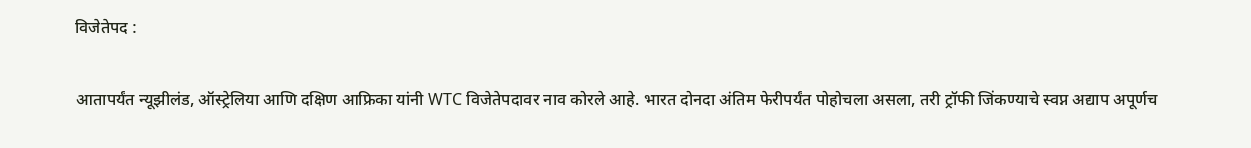विजेतेपद :

आतापर्यंत न्यूझीलंड, ऑस्ट्रेलिया आणि दक्षिण आफ्रिका यांनी WTC विजेतेपदावर नाव कोरले आहे. भारत दोनदा अंतिम फेरीपर्यंत पोहोचला असला, तरी ट्रॉफी जिंकण्याचे स्वप्न अद्याप अपूर्णच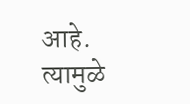आहे. त्यामुळे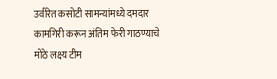उर्वरित कसोटी सामन्यांमध्ये दमदार कामगिरी करून अंतिम फेरी गाठण्याचे मोठे लक्ष्य टीम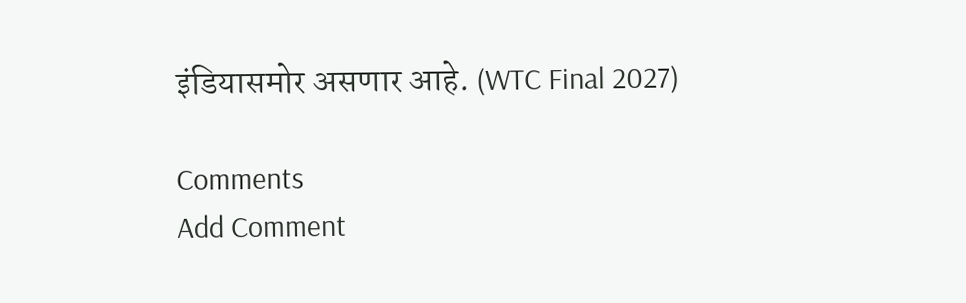इंडियासमोर असणार आहे. (WTC Final 2027)

Comments
Add Comment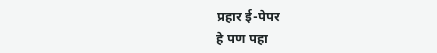प्रहार ई-पेपर
हे पण पहा